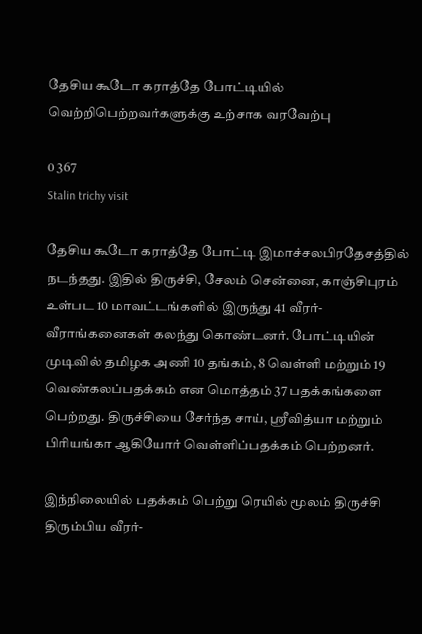தேசிய கூடோ கராத்தே போட்டியில் வெற்றிபெற்றவர்களுக்கு உற்சாக வரவேற்பு

0 367
Stalin trichy visit

தேசிய கூடோ கராத்தே போட்டி இமாச்சலபிரதேசத்தில் நடந்தது. இதில் திருச்சி, சேலம் சென்னை, காஞ்சிபுரம் உள்பட 10 மாவட்டங்களில் இருந்து 41 வீரர்-வீராங்கனைகள் கலந்து கொண்டனர். போட்டியின் முடிவில் தமிழக அணி 10 தங்கம், 8 வெள்ளி மற்றும் 19 வெண்கலப்பதக்கம் என மொத்தம் 37 பதக்கங்களை பெற்றது. திருச்சியை சேர்ந்த சாய், ஸ்ரீவித்யா மற்றும் பிரியங்கா ஆகியோர் வெள்ளிப்பதக்கம் பெற்றனர்.

இந்நிலையில் பதக்கம் பெற்று ரெயில் மூலம் திருச்சி திரும்பிய வீரர்-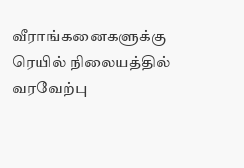வீராங்கனைகளுக்கு ரெயில் நிலையத்தில் வரவேற்பு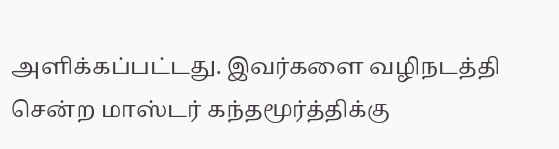அளிக்கப்பட்டது. இவர்களை வழிநடத்தி சென்ற மாஸ்டர் கந்தமூர்த்திக்கு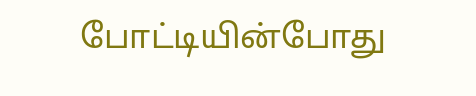போட்டியின்போது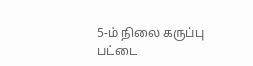5-ம் நிலை கருப்பு பட்டை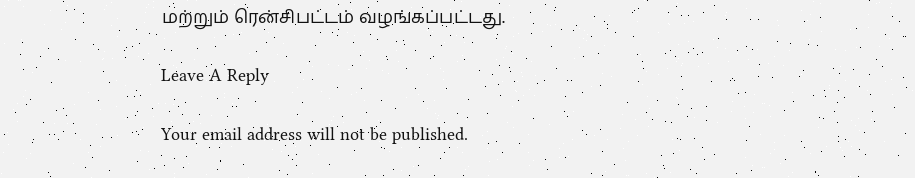மற்றும் ரென்சிபட்டம் வழங்கப்பட்டது.

Leave A Reply

Your email address will not be published.